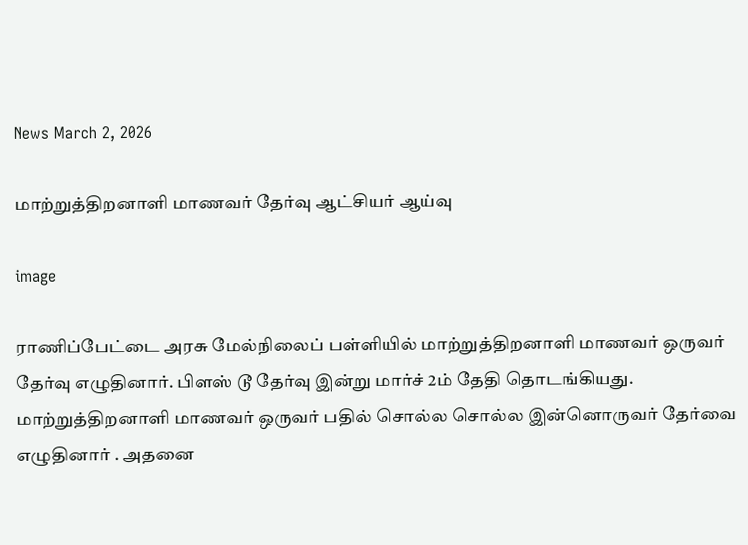News March 2, 2026

மாற்றுத்திறனாளி மாணவர் தேர்வு ஆட்சியர் ஆய்வு

image

ராணிப்பேட்டை அரசு மேல்நிலைப் பள்ளியில் மாற்றுத்திறனாளி மாணவர் ஒருவர் தேர்வு எழுதினார். பிளஸ் டூ தேர்வு இன்று மார்ச் 2ம் தேதி தொடங்கியது. மாற்றுத்திறனாளி மாணவர் ஒருவர் பதில் சொல்ல சொல்ல இன்னொருவர் தேர்வை எழுதினார் . அதனை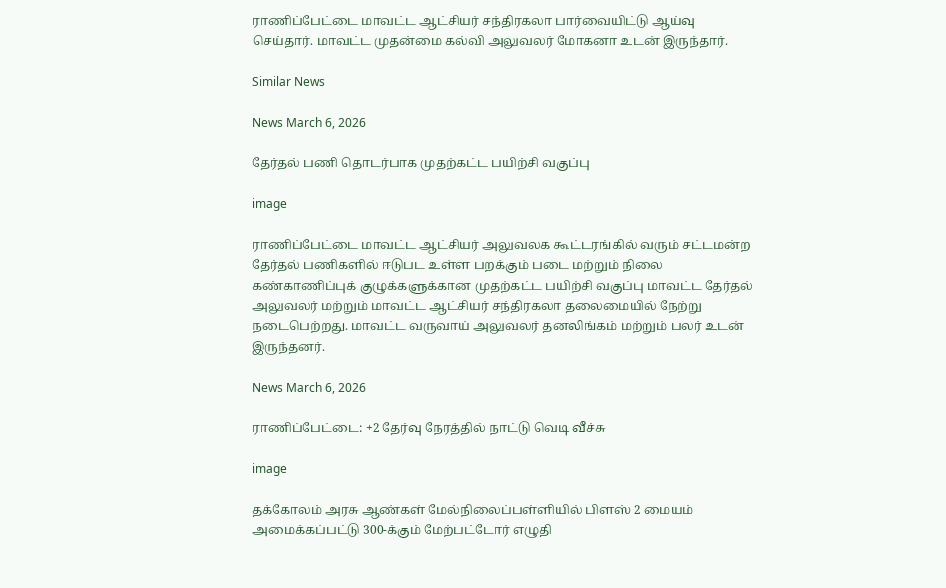ராணிப்பேட்டை மாவட்ட ஆட்சியர் சந்திரகலா பார்வையிட்டு ஆய்வு செய்தார். மாவட்ட முதன்மை கல்வி அலுவலர் மோகனா உடன் இருந்தார்.

Similar News

News March 6, 2026

தேர்தல் பணி தொடர்பாக முதற்கட்ட பயிற்சி வகுப்பு

image

ராணிப்பேட்டை மாவட்ட ஆட்சியர் அலுவலக கூட்டரங்கில் வரும் சட்டமன்ற தேர்தல் பணிகளில் ஈடுபட உள்ள பறக்கும் படை மற்றும் நிலை கண்காணிப்புக் குழுக்களுக்கான முதற்கட்ட பயிற்சி வகுப்பு மாவட்ட தேர்தல் அலுவலர் மற்றும் மாவட்ட ஆட்சியர் சந்திரகலா தலைமையில் நேற்று நடைபெற்றது. மாவட்ட வருவாய் அலுவலர் தனலிங்கம் மற்றும் பலர் உடன் இருந்தனர்.

News March 6, 2026

ராணிப்பேட்டை: +2 தேர்வு நேரத்தில் நாட்டு வெடி வீச்சு

image

தக்கோலம் அரசு ஆண்கள் மேல்நிலைப்பள்ளியில் பிளஸ் 2 மையம் அமைக்கப்பட்டு 300-க்கும் மேற்பட்டோர் எழுதி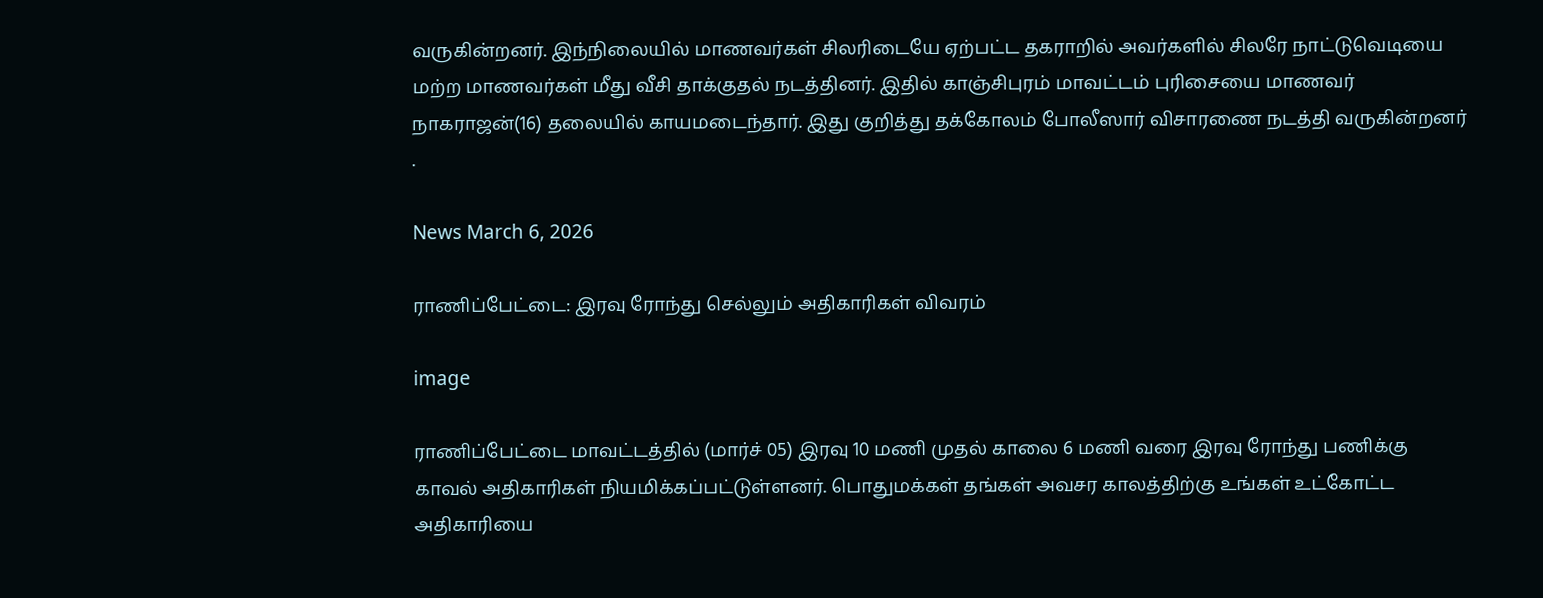வருகின்றனர். இந்நிலையில் மாணவர்கள் சிலரிடையே ஏற்பட்ட தகராறில் அவர்களில் சிலரே நாட்டுவெடியை மற்ற மாணவர்கள் மீது வீசி தாக்குதல் நடத்தினர். இதில் காஞ்சிபுரம் மாவட்டம் புரிசையை மாணவர் நாகராஜன்(16) தலையில் காயமடைந்தார். இது குறித்து தக்கோலம் போலீஸார் விசாரணை நடத்தி வருகின்றனர் .

News March 6, 2026

ராணிப்பேட்டை: இரவு ரோந்து செல்லும் அதிகாரிகள் விவரம்

image

ராணிப்பேட்டை மாவட்டத்தில் (மார்ச் 05) இரவு 10 மணி முதல் காலை 6 மணி வரை இரவு ரோந்து பணிக்கு காவல் அதிகாரிகள் நியமிக்கப்பட்டுள்ளனர். பொதுமக்கள் தங்கள் அவசர காலத்திற்கு உங்கள் உட்கோட்ட அதிகாரியை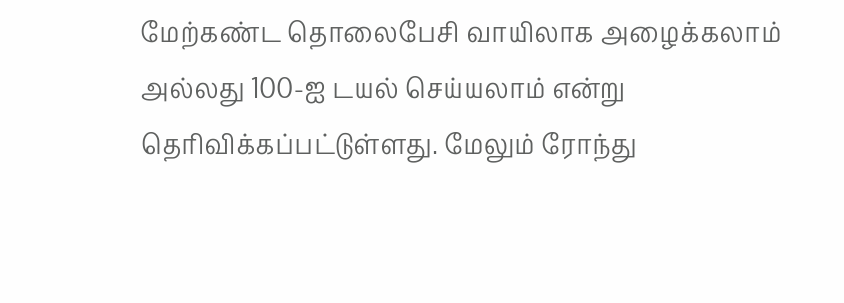மேற்கண்ட தொலைபேசி வாயிலாக அழைக்கலாம் அல்லது 100-ஐ டயல் செய்யலாம் என்று தெரிவிக்கப்பட்டுள்ளது. மேலும் ரோந்து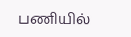பணியில்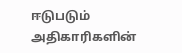ஈடுபடும் அதிகாரிகளின்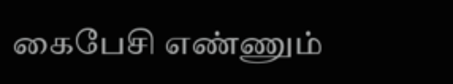கைபேசி எண்ணும்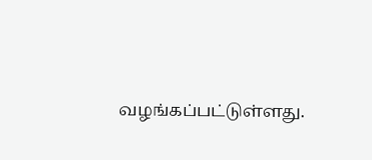வழங்கப்பட்டுள்ளது.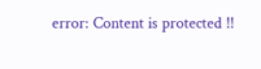error: Content is protected !!